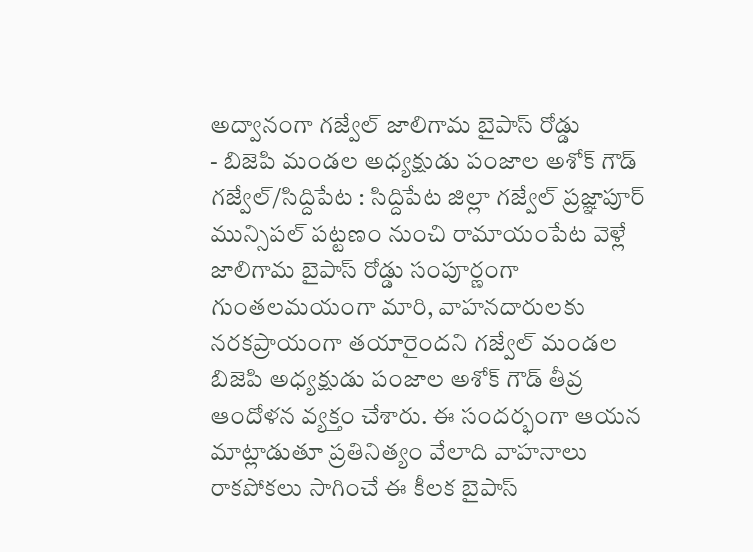అద్వానంగా గజ్వేల్ జాలిగామ బైపాస్ రోడ్డు
- బిజెపి మండల అధ్యక్షుడు పంజాల అశోక్ గౌడ్
గజ్వేల్/సిద్దిపేట : సిద్దిపేట జిల్లా గజ్వేల్ ప్రజ్ఞాపూర్ మున్సిపల్ పట్టణం నుంచి రామాయంపేట వెళ్లే జాలిగామ బైపాస్ రోడ్డు సంపూర్ణంగా గుంతలమయంగా మారి, వాహనదారులకు నరకప్రాయంగా తయారైందని గజ్వేల్ మండల బిజెపి అధ్యక్షుడు పంజాల అశోక్ గౌడ్ తీవ్ర ఆందోళన వ్యక్తం చేశారు. ఈ సందర్భంగా ఆయన మాట్లాడుతూ ప్రతినిత్యం వేలాది వాహనాలు రాకపోకలు సాగించే ఈ కీలక బైపాస్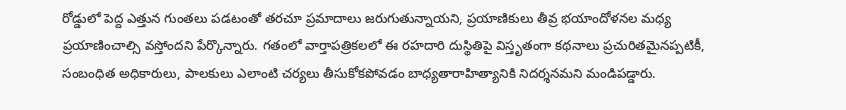రోడ్డులో పెద్ద ఎత్తున గుంతలు పడటంతో తరచూ ప్రమాదాలు జరుగుతున్నాయని, ప్రయాణికులు తీవ్ర భయాందోళనల మధ్య ప్రయాణించాల్సి వస్తోందని పేర్కొన్నారు. గతంలో వార్తాపత్రికలలో ఈ రహదారి దుస్థితిపై విస్తృతంగా కథనాలు ప్రచురితమైనప్పటికీ, సంబంధిత అధికారులు, పాలకులు ఎలాంటి చర్యలు తీసుకోకపోవడం బాధ్యతారాహిత్యానికి నిదర్శనమని మండిపడ్డారు.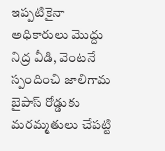ఇప్పటికైనా అధికారులు మొద్దు నిద్ర వీడి, వెంటనే స్పందించి జాలిగామ బైపాస్ రోడ్డుకు మరమ్మతులు చేపట్టి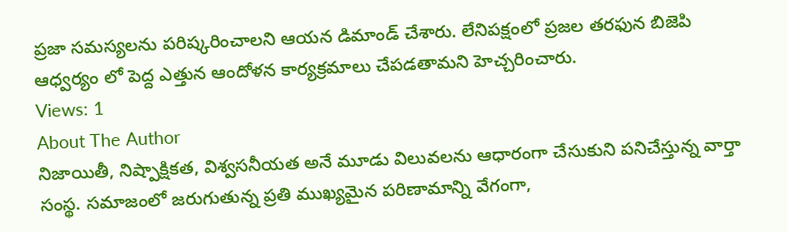ప్రజా సమస్యలను పరిష్కరించాలని ఆయన డిమాండ్ చేశారు. లేనిపక్షంలో ప్రజల తరఫున బిజెపి ఆధ్వర్యం లో పెద్ద ఎత్తున ఆందోళన కార్యక్రమాలు చేపడతామని హెచ్చరించారు.
Views: 1
About The Author
నిజాయితీ, నిష్పాక్షికత, విశ్వసనీయత అనే మూడు విలువలను ఆధారంగా చేసుకుని పనిచేస్తున్న వార్తా సంస్థ. సమాజంలో జరుగుతున్న ప్రతి ముఖ్యమైన పరిణామాన్ని వేగంగా,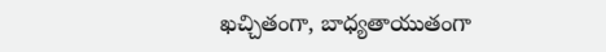ఖచ్చితంగా, బాధ్యతాయుతంగా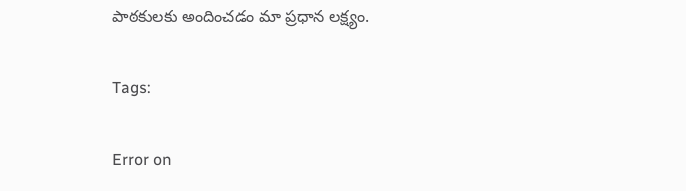పాఠకులకు అందించడం మా ప్రధాన లక్ష్యం.

Tags:

Error on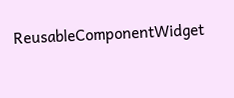ReusableComponentWidget